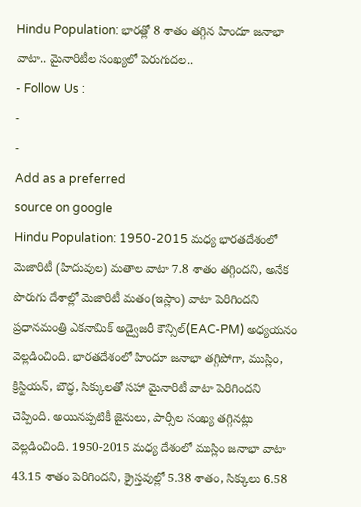Hindu Population: భారత్లో 8 శాతం తగ్గిన హిందూ జనాభా వాటా.. మైనారిటీల సంఖ్యలో పెరుగుదల..
- Follow Us :
-
-
Add as a preferred
source on google
Hindu Population: 1950-2015 మధ్య భారతదేశంలో మెజారిటీ (హిదువుల) మతాల వాటా 7.8 శాతం తగ్గిందని, అనేక పొరుగు దేశాల్లో మెజారిటీ మతం(ఇస్లాం) వాటా పెరిగిందని ప్రధానమంత్రి ఎకనామిక్ అడ్వైజరీ కౌన్సిల్(EAC-PM) అధ్యయనం వెల్లడించింది. భారతదేశంలో హిందూ జనాభా తగ్గిపోగా, ముస్లిం, క్రిస్టియన్, బౌద్ధ, సిక్కులతో సహా మైనారిటీ వాటా పెరిగిందని చెప్పింది. అయినప్పటికీ జైనులు, పార్సీల సంఖ్య తగ్గినట్లు వెల్లడించింది. 1950-2015 మధ్య దేశంలో ముస్లిం జనాభా వాటా 43.15 శాతం పెరిగిందని, క్రైస్తవుల్లో 5.38 శాతం, సిక్కులు 6.58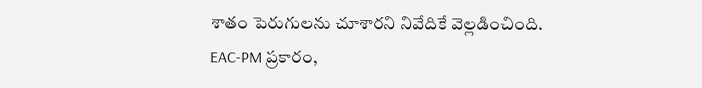శాతం పెరుగులను చూశారని నివేదికే వెల్లడించింది.
EAC-PM ప్రకారం,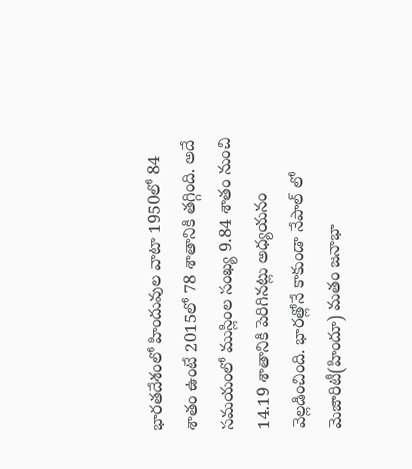భారతదేశంలో హిందువుల వాటా 1950లో 84 శాతం ఉంటే 2015లో 78 శాతానికి తగ్గింది. అదే సమయంలో ముస్లింల సంఖ్య 9.84 శాతం నుంచి 14.19 శాతానికి పెరిగినట్లు అధ్యయనం వెల్లడించింది. భారత్లోనే కాకుండా నేపాల్ లో మెజారిటీ(హిందూ) మతం జనాభా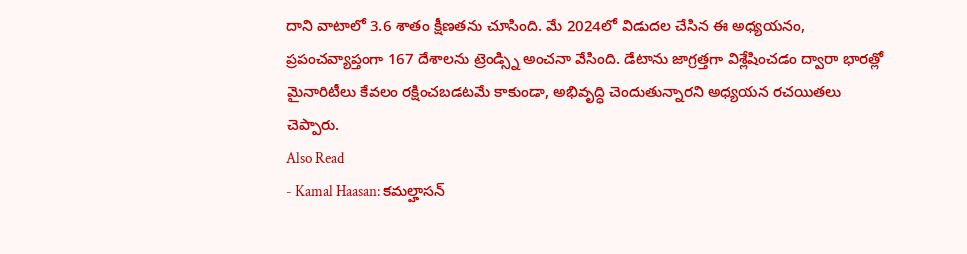దాని వాటాలో 3.6 శాతం క్షీణతను చూసింది. మే 2024లో విడుదల చేసిన ఈ అధ్యయనం, ప్రపంచవ్యాప్తంగా 167 దేశాలను ట్రెండ్స్ని అంచనా వేసింది. డేటాను జాగ్రత్తగా విశ్లేషించడం ద్వారా భారత్లో మైనారిటీలు కేవలం రక్షించబడటమే కాకుండా, అభివృద్ధి చెందుతున్నారని అధ్యయన రచయితలు చెప్పారు.
Also Read
- Kamal Haasan: కమల్హాసన్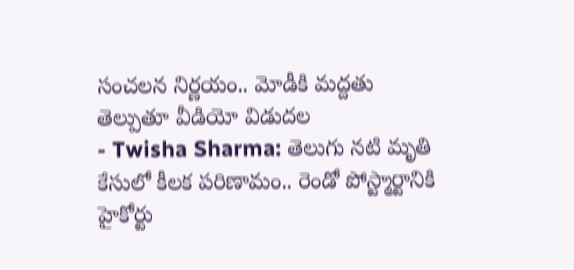సంచలన నిర్ణయం.. మోడీకి మద్దతు తెల్పుతూ వీడియో విడుదల
- Twisha Sharma: తెలుగు నటి మృతి కేసులో కీలక పరిణామం.. రెండో పోస్ట్మార్టానికి హైకోర్టు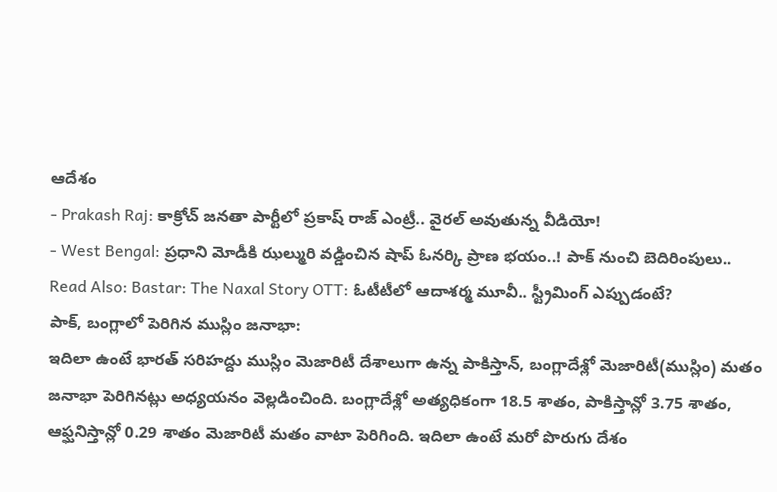ఆదేశం
- Prakash Raj: కాక్రోచ్ జనతా పార్టీలో ప్రకాష్ రాజ్ ఎంట్రీ.. వైరల్ అవుతున్న వీడియో!
- West Bengal: ప్రధాని మోడీకి ఝల్మురి వడ్డించిన షాప్ ఓనర్కి ప్రాణ భయం..! పాక్ నుంచి బెదిరింపులు..
Read Also: Bastar: The Naxal Story OTT: ఓటీటీలో ఆదాశర్మ మూవీ.. స్ట్రీమింగ్ ఎప్పుడంటే?
పాక్, బంగ్లాలో పెరిగిన ముస్లిం జనాభా:
ఇదిలా ఉంటే భారత్ సరిహద్దు ముస్లిం మెజారిటీ దేశాలుగా ఉన్న పాకిస్తాన్, బంగ్లాదేశ్లో మెజారిటీ(ముస్లిం) మతం జనాభా పెరిగినట్లు అధ్యయనం వెల్లడించింది. బంగ్లాదేశ్లో అత్యధికంగా 18.5 శాతం, పాకిస్తాన్లో 3.75 శాతం, ఆఫ్ఘనిస్తాన్లో 0.29 శాతం మెజారిటీ మతం వాటా పెరిగింది. ఇదిలా ఉంటే మరో పొరుగు దేశం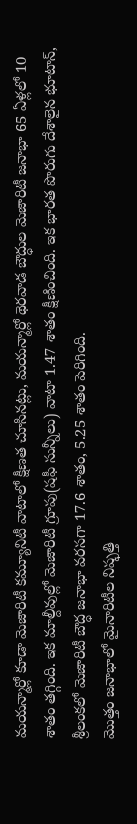మయన్మార్లో కూడా మెజారిటీ కమ్యూనిటీ వాటాలో క్షీణత చూసినట్లు, మయన్మార్లో థెరవాడ బౌద్ధుల మెజారిటీ జనాభా 65 ఏళ్లలో 10 శాతం తగ్గింది. ఇక మాల్దీవుల్లో మెజారిటీ గ్రూపు(షఫీ సున్నీలు) వాటా 1.47 శాతం క్షీణించింది. ఇక భారత పొరుగు దేశాలైన భూటాన్, శ్రీలంకలో మెజారిటీ బౌద్ధ జనాభా వరసగా 17.6 శాతం, 5.25 శాతం పెరిగింది.
మొత్తం జనాభాలో మైనారిటీల నిష్ఫత్తి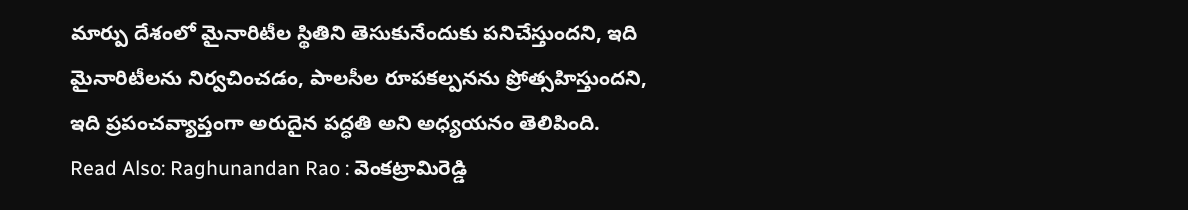మార్పు దేశంలో మైనారిటీల స్థితిని తెసుకునేందుకు పనిచేస్తుందని, ఇది మైనారిటీలను నిర్వచించడం, పాలసీల రూపకల్పనను ప్రోత్సహిస్తుందని, ఇది ప్రపంచవ్యాప్తంగా అరుదైన పద్ధతి అని అధ్యయనం తెలిపింది.
Read Also: Raghunandan Rao : వెంకట్రామిరెడ్డి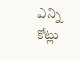ఎన్ని కోట్లు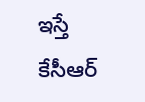ఇస్తే కేసీఆర్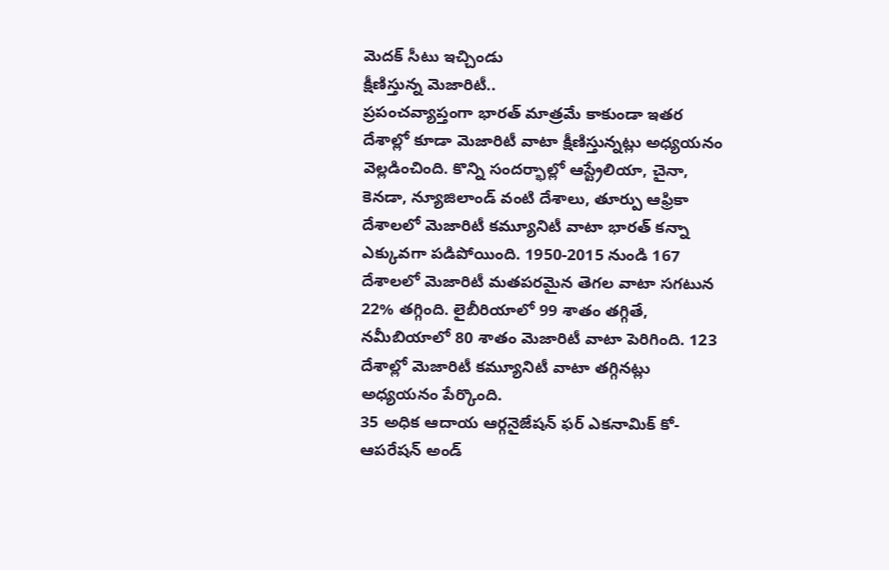మెదక్ సీటు ఇచ్చిండు
క్షీణిస్తున్న మెజారిటీ..
ప్రపంచవ్యాప్తంగా భారత్ మాత్రమే కాకుండా ఇతర దేశాల్లో కూడా మెజారిటీ వాటా క్షీణిస్తున్నట్లు అధ్యయనం వెల్లడించింది. కొన్ని సందర్భాల్లో ఆస్ట్రేలియా, చైనా, కెనడా, న్యూజిలాండ్ వంటి దేశాలు, తూర్పు ఆఫ్రికా దేశాలలో మెజారిటీ కమ్యూనిటీ వాటా భారత్ కన్నా ఎక్కువగా పడిపోయింది. 1950-2015 నుండి 167 దేశాలలో మెజారిటీ మతపరమైన తెగల వాటా సగటున 22% తగ్గింది. లైబీరియాలో 99 శాతం తగ్గితే, నమీబియాలో 80 శాతం మెజారిటీ వాటా పెరిగింది. 123 దేశాల్లో మెజారిటీ కమ్యూనిటీ వాటా తగ్గినట్లు అధ్యయనం పేర్కొంది.
35 అధిక ఆదాయ ఆర్గనైజేషన్ ఫర్ ఎకనామిక్ కో-ఆపరేషన్ అండ్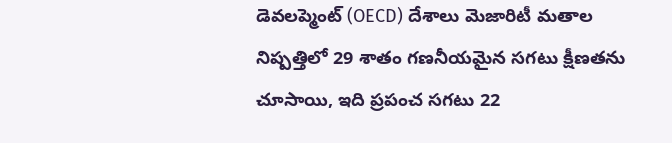డెవలప్మెంట్ (OECD) దేశాలు మెజారిటీ మతాల నిష్పత్తిలో 29 శాతం గణనీయమైన సగటు క్షీణతను చూసాయి, ఇది ప్రపంచ సగటు 22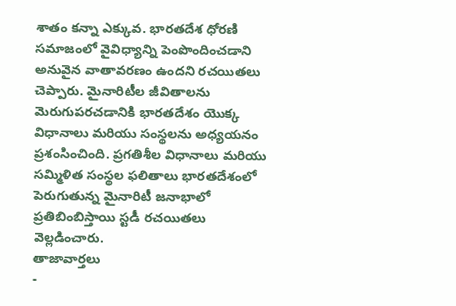శాతం కన్నా ఎక్కువ. భారతదేశ ధోరణి సమాజంలో వైవిధ్యాన్ని పెంపొందించడాని అనువైన వాతావరణం ఉందని రచయితలు చెప్పారు. మైనారిటీల జీవితాలను మెరుగుపరచడానికి భారతదేశం యొక్క విధానాలు మరియు సంస్థలను అధ్యయనం ప్రశంసించింది. ప్రగతిశీల విధానాలు మరియు సమ్మిళిత సంస్థల ఫలితాలు భారతదేశంలో పెరుగుతున్న మైనారిటీ జనాభాలో ప్రతిబింబిస్తాయి స్టడీ రచయితలు వెల్లడించారు.
తాజావార్తలు
-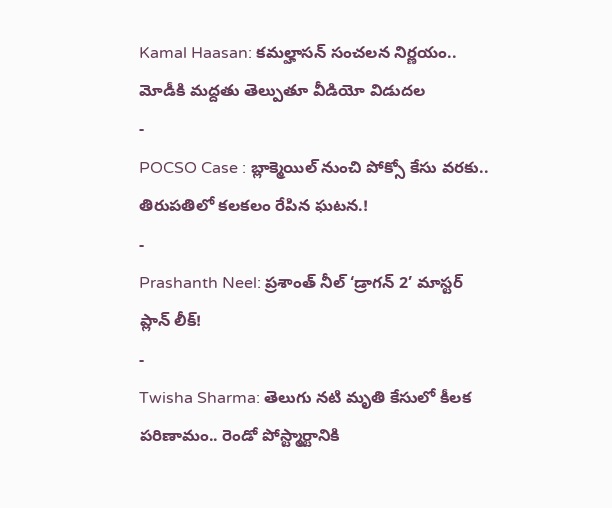Kamal Haasan: కమల్హాసన్ సంచలన నిర్ణయం.. మోడీకి మద్దతు తెల్పుతూ వీడియో విడుదల
-
POCSO Case : బ్లాక్మెయిల్ నుంచి పోక్సో కేసు వరకు.. తిరుపతిలో కలకలం రేపిన ఘటన.!
-
Prashanth Neel: ప్రశాంత్ నీల్ ‘డ్రాగన్ 2’ మాస్టర్ ప్లాన్ లీక్!
-
Twisha Sharma: తెలుగు నటి మృతి కేసులో కీలక పరిణామం.. రెండో పోస్ట్మార్టానికి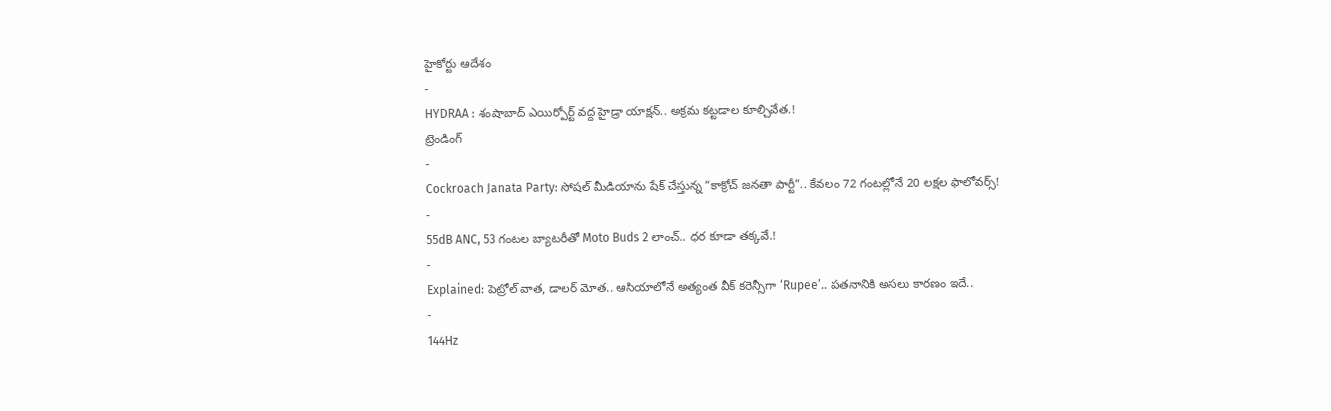హైకోర్టు ఆదేశం
-
HYDRAA : శంషాబాద్ ఎయిర్పోర్ట్ వద్ద హైడ్రా యాక్షన్.. అక్రమ కట్టడాల కూల్చివేత.!
ట్రెండింగ్
-
Cockroach Janata Party: సోషల్ మీడియాను షేక్ చేస్తున్న “కాక్రోచ్ జనతా పార్టీ”.. కేవలం 72 గంటల్లోనే 20 లక్షల ఫాలోవర్స్!
-
55dB ANC, 53 గంటల బ్యాటరీతో Moto Buds 2 లాంచ్.. ధర కూడా తక్కవే.!
-
Explained: పెట్రోల్ వాత, డాలర్ మోత.. ఆసియాలోనే అత్యంత వీక్ కరెన్సీగా ‘Rupee’.. పతనానికి అసలు కారణం ఇదే..
-
144Hz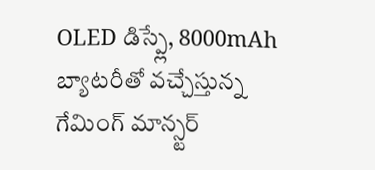OLED డిస్ప్లే, 8000mAh బ్యాటరీతో వచ్చేస్తున్న గేమింగ్ మాన్స్టర్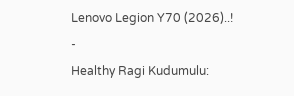Lenovo Legion Y70 (2026)..!
-
Healthy Ragi Kudumulu: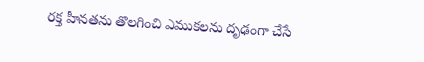రక్త హీనతను తొలగించి ఎముకలను దృఢంగా చేసే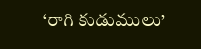‘రాగి కుడుములు’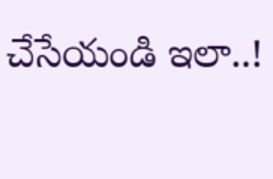చేసేయండి ఇలా..!